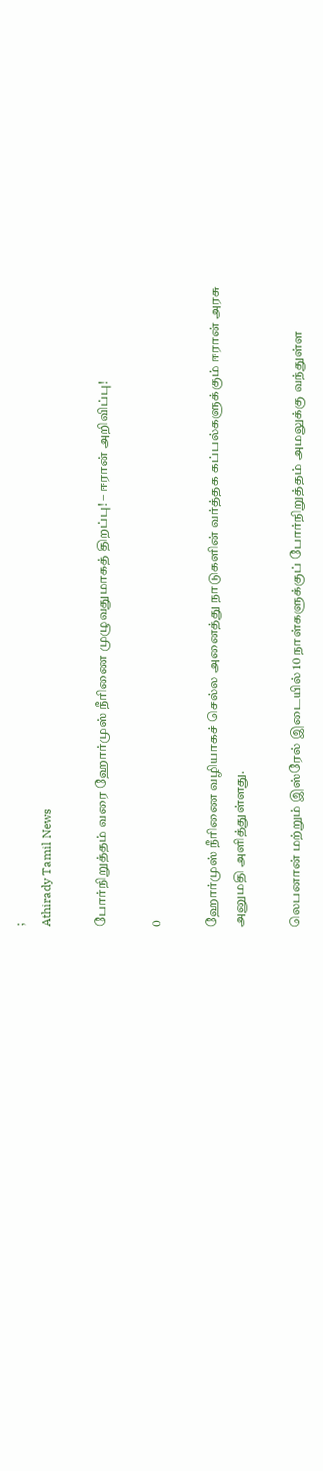;
Athirady Tamil News

போர்நிறுத்தம் வரை ஹோர்முஸ் நீரிணை முழுவதுமாகத் திறப்பு! – ஈரான் அறிவிப்பு!

0

ஹோர்முஸ் நீரிணை வழியாகச் செல்ல அனைத்து நாடுகளின் வர்த்தக கப்பல்களுக்கும் ஈரான் அரசு அனுமதி அளித்துள்ளது.

லெபனான் மற்றும் இஸ்ரேல் இடையில் 10 நாள்களுக்குப் போர்நிறுத்தம் அமலுக்கு வந்துள்ள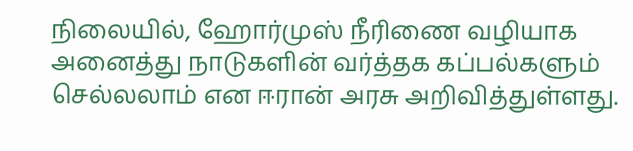நிலையில், ஹோர்முஸ் நீரிணை வழியாக அனைத்து நாடுகளின் வர்த்தக கப்பல்களும் செல்லலாம் என ஈரான் அரசு அறிவித்துள்ளது.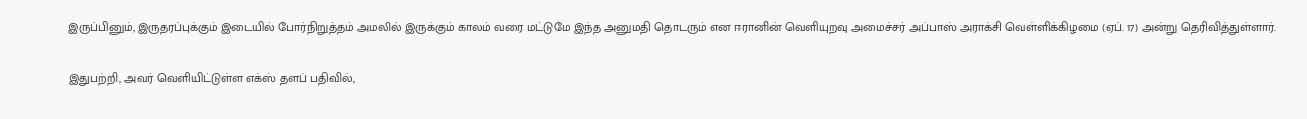இருப்பினும், இருதரப்புக்கும் இடையில் போர்நிறுத்தம் அமலில் இருக்கும் காலம் வரை மட்டுமே இந்த அனுமதி தொடரும் என ஈரானின் வெளியுறவு அமைச்சர் அப்பாஸ் அராக்சி வெள்ளிக்கிழமை (ஏப். 17) அன்று தெரிவித்துள்ளார்.

இதுபற்றி, அவர் வெளியிட்டுள்ள எக்ஸ் தளப் பதிவில்,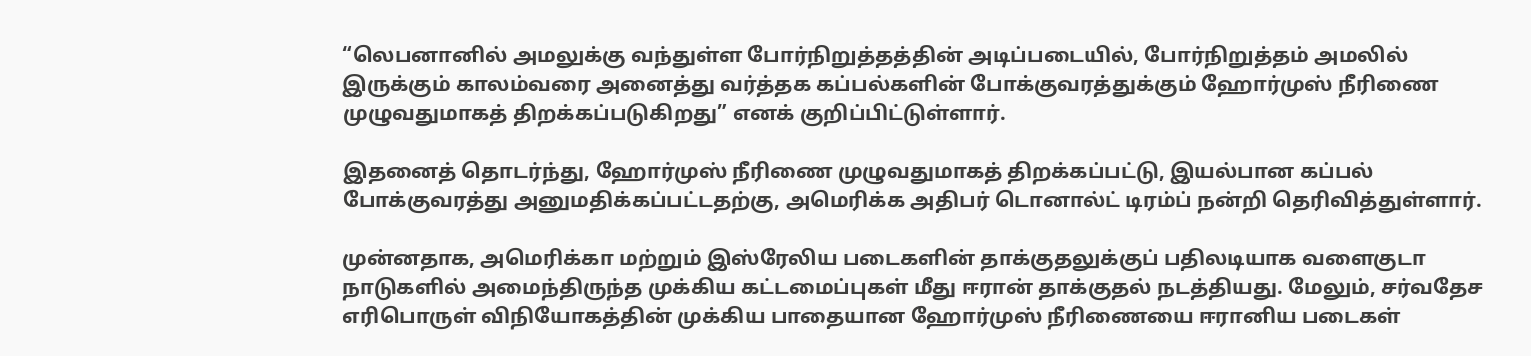“லெபனானில் அமலுக்கு வந்துள்ள போர்நிறுத்தத்தின் அடிப்படையில், போர்நிறுத்தம் அமலில் இருக்கும் காலம்வரை அனைத்து வர்த்தக கப்பல்களின் போக்குவரத்துக்கும் ஹோர்முஸ் நீரிணை முழுவதுமாகத் திறக்கப்படுகிறது” எனக் குறிப்பிட்டுள்ளார்.

இதனைத் தொடர்ந்து, ஹோர்முஸ் நீரிணை முழுவதுமாகத் திறக்கப்பட்டு, இயல்பான கப்பல் போக்குவரத்து அனுமதிக்கப்பட்டதற்கு, அமெரிக்க அதிபர் டொனால்ட் டிரம்ப் நன்றி தெரிவித்துள்ளார்.

முன்னதாக, அமெரிக்கா மற்றும் இஸ்ரேலிய படைகளின் தாக்குதலுக்குப் பதிலடியாக வளைகுடா நாடுகளில் அமைந்திருந்த முக்கிய கட்டமைப்புகள் மீது ஈரான் தாக்குதல் நடத்தியது. மேலும், சர்வதேச எரிபொருள் விநியோகத்தின் முக்கிய பாதையான ஹோர்முஸ் நீரிணையை ஈரானிய படைகள்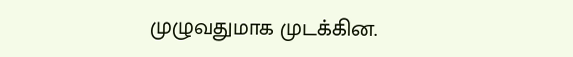முழுவதுமாக முடக்கின.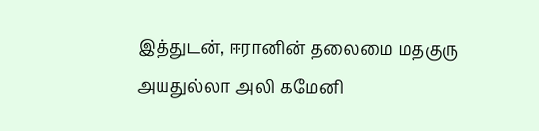இத்துடன், ஈரானின் தலைமை மதகுரு அயதுல்லா அலி கமேனி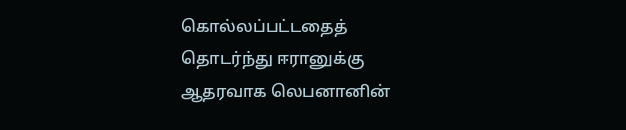கொல்லப்பட்டதைத் தொடர்ந்து ஈரானுக்கு ஆதரவாக லெபனானின்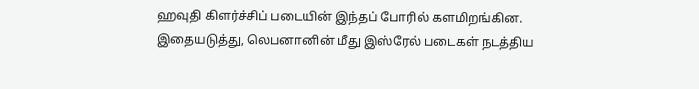ஹவுதி கிளர்ச்சிப் படையின் இந்தப் போரில் களமிறங்கின. இதையடுத்து, லெபனானின் மீது இஸ்ரேல் படைகள் நடத்திய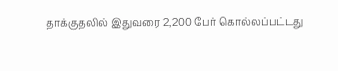தாக்குதலில் இதுவரை 2,200 பேர் கொல்லப்பட்டது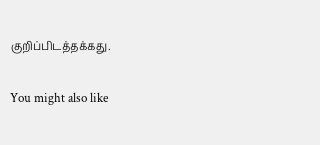குறிப்பிடத்தக்கது.

You might also like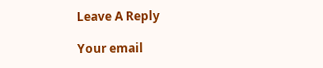Leave A Reply

Your email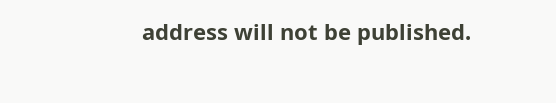address will not be published.